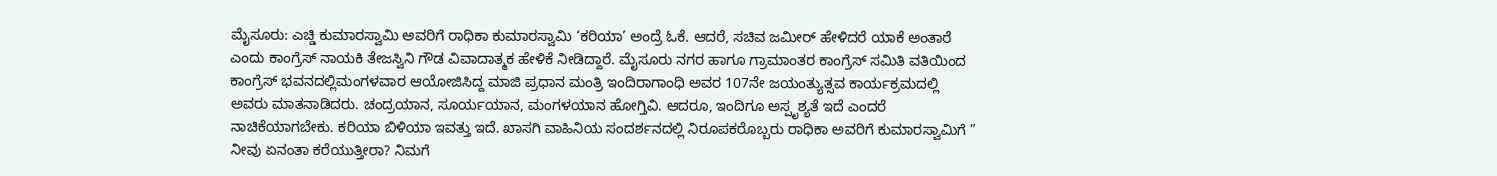ಮೈಸೂರು: ಎಚ್ಡಿ ಕುಮಾರಸ್ವಾಮಿ ಅವರಿಗೆ ರಾಧಿಕಾ ಕುಮಾರಸ್ವಾಮಿ ‘ಕರಿಯಾ’ ಅಂದ್ರೆ ಓಕೆ. ಆದರೆ, ಸಚಿವ ಜಮೀರ್ ಹೇಳಿದರೆ ಯಾಕೆ ಅಂತಾರೆ ಎಂದು ಕಾಂಗ್ರೆಸ್ ನಾಯಕಿ ತೇಜಸ್ವಿನಿ ಗೌಡ ವಿವಾದಾತ್ಮಕ ಹೇಳಿಕೆ ನೀಡಿದ್ದಾರೆ. ಮೈಸೂರು ನಗರ ಹಾಗೂ ಗ್ರಾಮಾಂತರ ಕಾಂಗ್ರೆಸ್ ಸಮಿತಿ ವತಿಯಿಂದ ಕಾಂಗ್ರೆಸ್ ಭವನದಲ್ಲಿಮಂಗಳವಾರ ಆಯೋಜಿಸಿದ್ದ ಮಾಜಿ ಪ್ರಧಾನ ಮಂತ್ರಿ ಇಂದಿರಾಗಾಂಧಿ ಅವರ 107ನೇ ಜಯಂತ್ಯುತ್ಸವ ಕಾರ್ಯಕ್ರಮದಲ್ಲಿ ಅವರು ಮಾತನಾಡಿದರು. ಚಂದ್ರಯಾನ, ಸೂರ್ಯಯಾನ, ಮಂಗಳಯಾನ ಹೋಗ್ತಿವಿ. ಆದರೂ, ಇಂದಿಗೂ ಅಸ್ಪೃಶ್ಯತೆ ಇದೆ ಎಂದರೆ ನಾಚಿಕೆಯಾಗಬೇಕು. ಕರಿಯಾ ಬಿಳಿಯಾ ಇವತ್ತು ಇದೆ. ಖಾಸಗಿ ವಾಹಿನಿಯ ಸಂದರ್ಶನದಲ್ಲಿ ನಿರೂಪಕರೊಬ್ಬರು ರಾಧಿಕಾ ಅವರಿಗೆ ಕುಮಾರಸ್ವಾಮಿಗೆ ” ನೀವು ಏನಂತಾ ಕರೆಯುತ್ತೀರಾ? ನಿಮಗೆ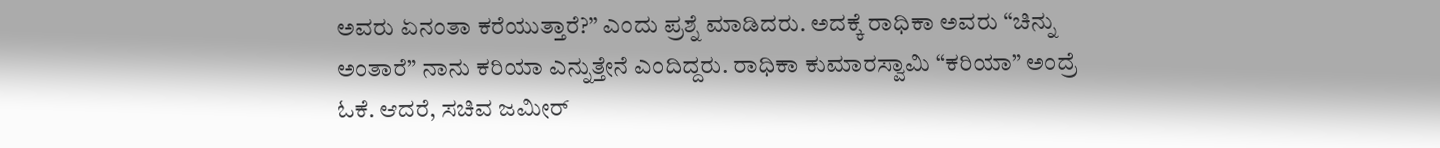ಅವರು ಏನಂತಾ ಕರೆಯುತ್ತಾರೆ?” ಎಂದು ಪ್ರಶ್ನೆ ಮಾಡಿದರು. ಅದಕ್ಕೆ ರಾಧಿಕಾ ಅವರು “ಚಿನ್ನು ಅಂತಾರೆ” ನಾನು ಕರಿಯಾ ಎನ್ನುತ್ತೇನೆ ಎಂದಿದ್ದರು. ರಾಧಿಕಾ ಕುಮಾರಸ್ವಾಮಿ “ಕರಿಯಾ” ಅಂದ್ರೆ ಓಕೆ. ಆದರೆ, ಸಚಿವ ಜಮೀರ್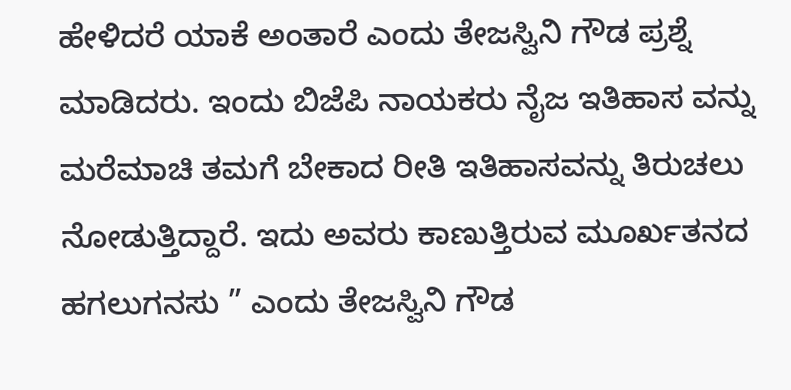ಹೇಳಿದರೆ ಯಾಕೆ ಅಂತಾರೆ ಎಂದು ತೇಜಸ್ವಿನಿ ಗೌಡ ಪ್ರಶ್ನೆ ಮಾಡಿದರು. ಇಂದು ಬಿಜೆಪಿ ನಾಯಕರು ನೈಜ ಇತಿಹಾಸ ವನ್ನು ಮರೆಮಾಚಿ ತಮಗೆ ಬೇಕಾದ ರೀತಿ ಇತಿಹಾಸವನ್ನು ತಿರುಚಲು ನೋಡುತ್ತಿದ್ದಾರೆ. ಇದು ಅವರು ಕಾಣುತ್ತಿರುವ ಮೂರ್ಖತನದ ಹಗಲುಗನಸು ” ಎಂದು ತೇಜಸ್ವಿನಿ ಗೌಡ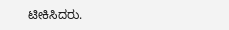ಟೀಕಿಸಿದರು.